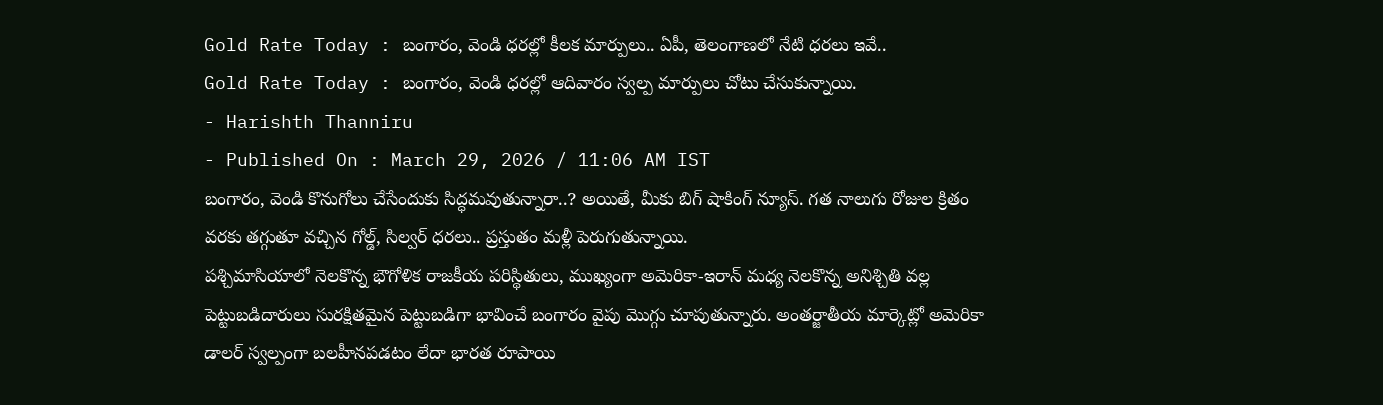Gold Rate Today : బంగారం, వెండి ధరల్లో కీలక మార్పులు.. ఏపీ, తెలంగాణలో నేటి ధరలు ఇవే..
Gold Rate Today : బంగారం, వెండి ధరల్లో ఆదివారం స్వల్ప మార్పులు చోటు చేసుకున్నాయి.
- Harishth Thanniru
- Published On : March 29, 2026 / 11:06 AM IST
బంగారం, వెండి కొనుగోలు చేసేందుకు సిద్ధమవుతున్నారా..? అయితే, మీకు బిగ్ షాకింగ్ న్యూస్. గత నాలుగు రోజుల క్రితం వరకు తగ్గుతూ వచ్చిన గోల్డ్, సిల్వర్ ధరలు.. ప్రస్తుతం మళ్లీ పెరుగుతున్నాయి.
పశ్చిమాసియాలో నెలకొన్న భౌగోళిక రాజకీయ పరిస్థితులు, ముఖ్యంగా అమెరికా-ఇరాన్ మధ్య నెలకొన్న అనిశ్చితి వల్ల పెట్టుబడిదారులు సురక్షితమైన పెట్టుబడిగా భావించే బంగారం వైపు మొగ్గు చూపుతున్నారు. అంతర్జాతీయ మార్కెట్లో అమెరికా డాలర్ స్వల్పంగా బలహీనపడటం లేదా భారత రూపాయి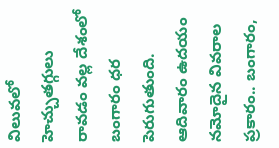విలువలో హెచ్చుతగ్గులు రావడం వల్ల దేశంలో బంగారం ధర పెరుగుతుంది.
ఆదివారం ఉదయం నమోదైన వివరాల ప్రకారం.. బంగారం,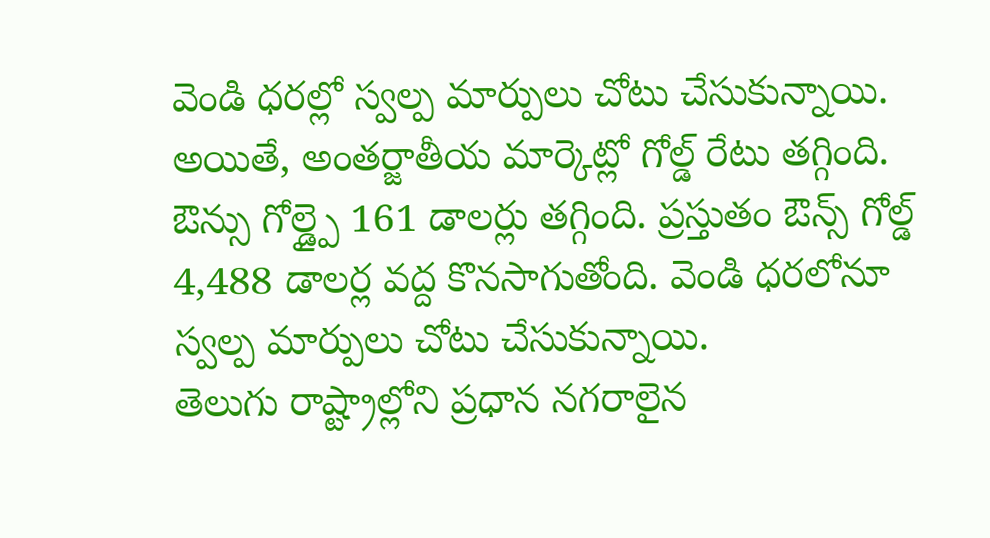వెండి ధరల్లో స్వల్ప మార్పులు చోటు చేసుకున్నాయి. అయితే, అంతర్జాతీయ మార్కెట్లో గోల్డ్ రేటు తగ్గింది. ఔన్సు గోల్డ్పై 161 డాలర్లు తగ్గింది. ప్రస్తుతం ఔన్స్ గోల్డ్ 4,488 డాలర్ల వద్ద కొనసాగుతోంది. వెండి ధరలోనూ స్వల్ప మార్పులు చోటు చేసుకున్నాయి.
తెలుగు రాష్ట్రాల్లోని ప్రధాన నగరాలైన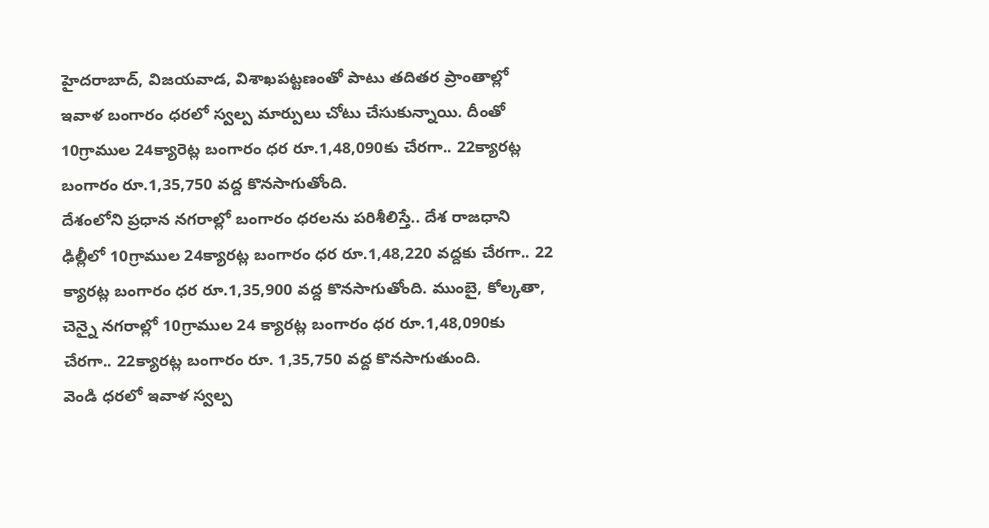హైదరాబాద్, విజయవాడ, విశాఖపట్టణంతో పాటు తదితర ప్రాంతాల్లో ఇవాళ బంగారం ధరలో స్వల్ప మార్పులు చోటు చేసుకున్నాయి. దీంతో 10గ్రాముల 24క్యారెట్ల బంగారం ధర రూ.1,48,090కు చేరగా.. 22క్యారట్ల బంగారం రూ.1,35,750 వద్ద కొనసాగుతోంది.
దేశంలోని ప్రధాన నగరాల్లో బంగారం ధరలను పరిశీలిస్తే.. దేశ రాజధాని ఢిల్లీలో 10గ్రాముల 24క్యారట్ల బంగారం ధర రూ.1,48,220 వద్దకు చేరగా.. 22 క్యారట్ల బంగారం ధర రూ.1,35,900 వద్ద కొనసాగుతోంది. ముంబై, కోల్కతా, చెన్నై నగరాల్లో 10గ్రాముల 24 క్యారట్ల బంగారం ధర రూ.1,48,090కు చేరగా.. 22క్యారట్ల బంగారం రూ. 1,35,750 వద్ద కొనసాగుతుంది.
వెండి ధరలో ఇవాళ స్వల్ప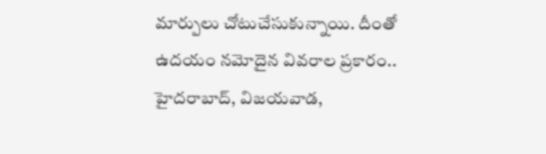మార్పులు చోటుచేసుకున్నాయి. దీంతో ఉదయం నమోదైన వివరాల ప్రకారం.. హైదరాబాద్, విజయవాడ,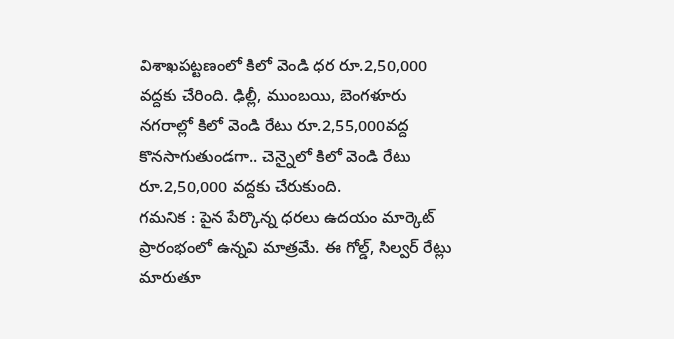విశాఖపట్టణంలో కిలో వెండి ధర రూ.2,50,000 వద్దకు చేరింది. ఢిల్లీ, ముంబయి, బెంగళూరు నగరాల్లో కిలో వెండి రేటు రూ.2,55,000వద్ద కొనసాగుతుండగా.. చెన్నైలో కిలో వెండి రేటు రూ.2,50,000 వద్దకు చేరుకుంది.
గమనిక : పైన పేర్కొన్న ధరలు ఉదయం మార్కెట్ ప్రారంభంలో ఉన్నవి మాత్రమే. ఈ గోల్డ్, సిల్వర్ రేట్లు మారుతూ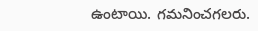ఉంటాయి. గమనించగలరు.